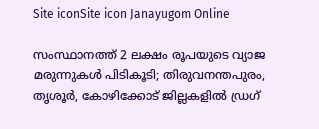Site iconSite icon Janayugom Online

സംസ്ഥാനത്ത് 2 ലക്ഷം രൂപയുടെ വ്യാജ മരുന്നുകൾ പിടികൂടി; തിരുവനന്തപുരം, തൃശൂർ, കോഴിക്കോട് ജില്ലകളിൽ ഡ്രഗ്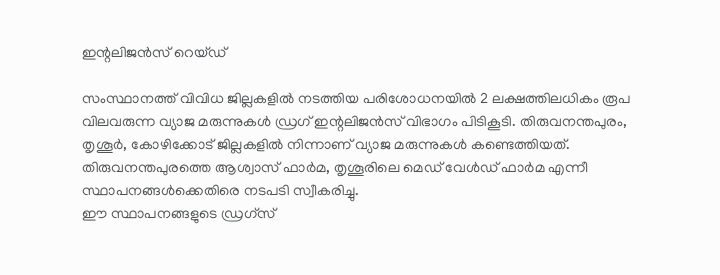ഇന്റലിജൻസ് റെയ്ഡ്

സംസ്ഥാനത്ത് വിവിധ ജില്ലകളിൽ നടത്തിയ പരിശോധനയിൽ 2 ലക്ഷത്തിലധികം രൂപ വിലവരുന്ന വ്യാജ മരുന്നുകൾ ഡ്രഗ് ഇന്റലിജൻസ് വിഭാഗം പിടികൂടി. തിരുവനന്തപുരം, തൃശൂർ, കോഴിക്കോട് ജില്ലകളിൽ നിന്നാണ് വ്യാജ മരുന്നുകൾ കണ്ടെത്തിയത്.
തിരുവനന്തപുരത്തെ ആശ്വാസ് ഫാർമ, തൃശൂരിലെ മെഡ് വേൾഡ് ഫാർമ എന്നീ സ്ഥാപനങ്ങൾക്കെതിരെ നടപടി സ്വീകരിച്ചു.
ഈ സ്ഥാപനങ്ങളുടെ ഡ്രഗ്‌സ്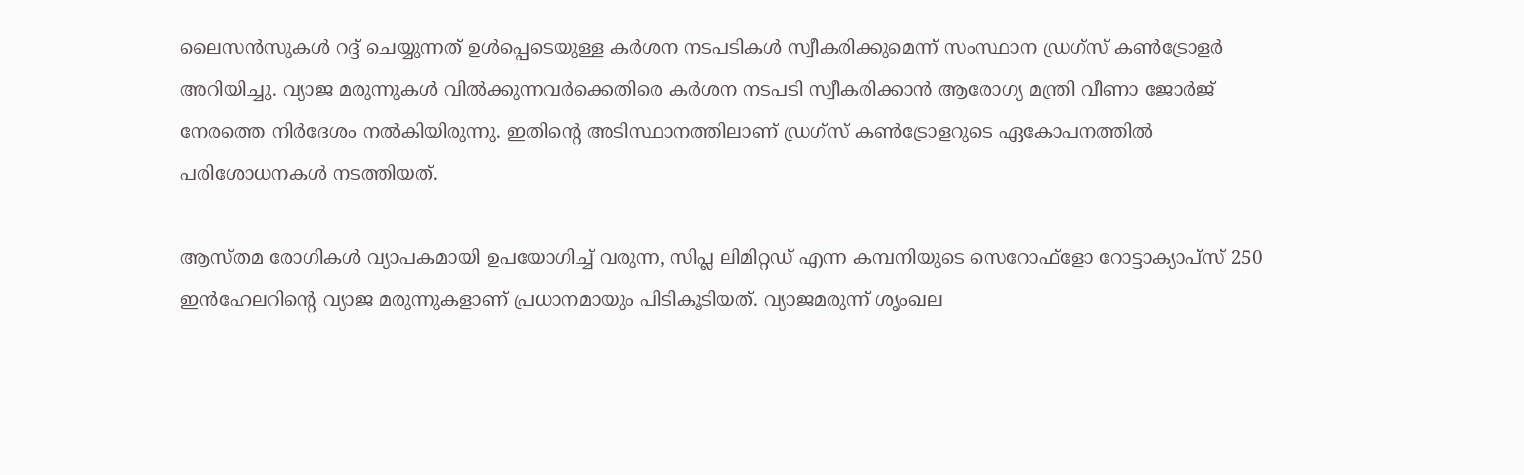ലൈസൻസുകൾ റദ്ദ് ചെയ്യുന്നത് ഉൾപ്പെടെയുള്ള കർശന നടപടികൾ സ്വീകരിക്കുമെന്ന് സംസ്ഥാന ഡ്രഗ്‌സ് കൺട്രോളർ അറിയിച്ചു. വ്യാജ മരുന്നുകൾ വിൽക്കുന്നവർക്കെതിരെ കർശന നടപടി സ്വീകരിക്കാൻ ആരോഗ്യ മന്ത്രി വീണാ ജോർജ് നേരത്തെ നിർദേശം നൽകിയിരുന്നു. ഇതിൻ്റെ അടിസ്ഥാനത്തിലാണ് ഡ്രഗ്‌സ് കൺട്രോളറുടെ ഏകോപനത്തിൽ പരിശോധനകൾ നടത്തിയത്.

ആസ്തമ രോഗികൾ വ്യാപകമായി ഉപയോഗിച്ച് വരുന്ന, സിപ്ല ലിമിറ്റഡ് എന്ന കമ്പനിയുടെ സെറോഫ്ളോ റോട്ടാക്യാപ്സ് 250 ഇൻഹേലറിൻ്റെ വ്യാജ മരുന്നുകളാണ് പ്രധാനമായും പിടികൂടിയത്. വ്യാജമരുന്ന് ശൃംഖല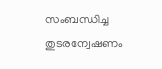സംബന്ധിച്ച തുടരന്വേഷണം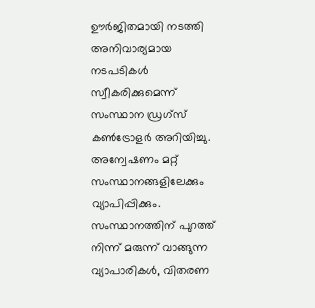ഊർജിതമായി നടത്തി അനിവാര്യമായ നടപടികൾ സ്വീകരിക്കുമെന്ന് സംസ്ഥാന ഡ്രഗ്‌സ് കൺട്രോളർ അറിയിച്ചു. അന്വേഷണം മറ്റ് സംസ്ഥാനങ്ങളിലേക്കും വ്യാപിപ്പിക്കും. സംസ്ഥാനത്തിന് പുറത്ത് നിന്ന് മരുന്ന് വാങ്ങുന്ന വ്യാപാരികൾ, വിതരണ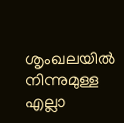ശൃംഖലയിൽ നിന്നുമുള്ള എല്ലാ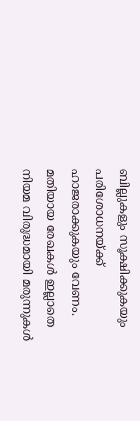ബില്ലുകളും സൂക്ഷിക്കുകയും പരിശോധനയ്ക്ക് ഹാജരാക്കുകയും വേണം. മതിയായ രേഖകൾ ഇല്ലാതെ നിയമ വിരുദ്ധമായി മരുന്നുകൾ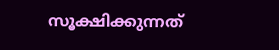സൂക്ഷിക്കുന്നത്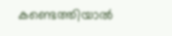കണ്ടെത്തിയാൽ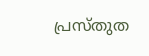പ്രസ്തുത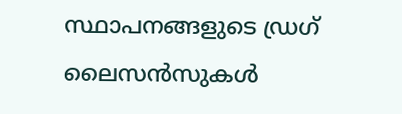സ്ഥാപനങ്ങളുടെ ഡ്രഗ് ലൈസൻസുകൾ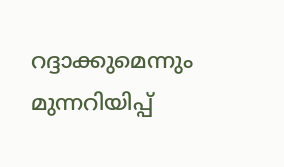റദ്ദാക്കുമെന്നും മുന്നറിയിപ്പ്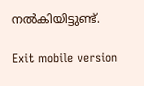നൽകിയിട്ടുണ്ട്.

Exit mobile version